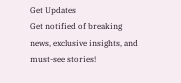Get Updates
Get notified of breaking news, exclusive insights, and must-see stories!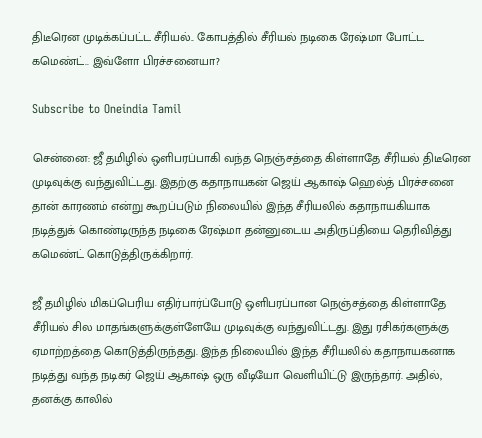திடீரென முடிக்கப்பட்ட சீரியல்.. கோபத்தில் சீரியல் நடிகை ரேஷ்மா போட்ட கமெண்ட்.. இவ்ளோ பிரச்சனையா?

Subscribe to Oneindia Tamil

சென்னை: ஜீ தமிழில் ஒளிபரப்பாகி வந்த நெஞ்சத்தை கிள்ளாதே சீரியல் திடீரென முடிவுக்கு வந்துவிட்டது. இதற்கு கதாநாயகன் ஜெய் ஆகாஷ் ஹெல்த் பிரச்சனை தான் காரணம் என்று கூறப்படும் நிலையில் இந்த சீரியலில் கதாநாயகியாக நடித்துக் கொண்டிருந்த நடிகை ரேஷ்மா தன்னுடைய அதிருப்தியை தெரிவித்து கமெண்ட் கொடுத்திருக்கிறார்.

ஜீ தமிழில் மிகப்பெரிய எதிர்பார்ப்போடு ஒளிபரப்பான நெஞ்சத்தை கிள்ளாதே சீரியல் சில மாதங்களுக்குள்ளேயே முடிவுக்கு வந்துவிட்டது. இது ரசிகர்களுக்கு ஏமாற்றத்தை கொடுத்திருந்தது. இந்த நிலையில் இந்த சீரியலில் கதாநாயகனாக நடித்து வந்த நடிகர் ஜெய் ஆகாஷ் ஒரு வீடியோ வெளியிட்டு இருந்தார். அதில், தனக்கு காலில்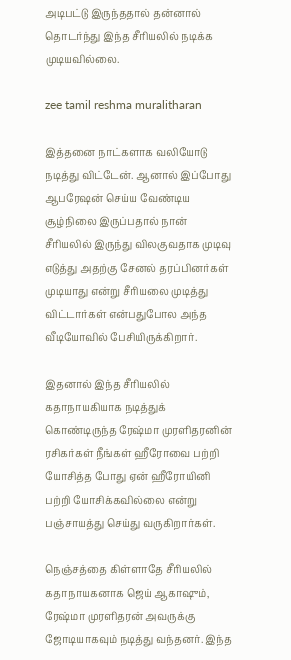அடிபட்டு இருந்ததால் தன்னால் தொடர்ந்து இந்த சீரியலில் நடிக்க முடியவில்லை.

zee tamil reshma muralitharan

இத்தனை நாட்களாக வலியோடு நடித்து விட்டேன். ஆனால் இப்போது ஆபரேஷன் செய்ய வேண்டிய சூழ்நிலை இருப்பதால் நான் சீரியலில் இருந்து விலகுவதாக முடிவு எடுத்து அதற்கு சேனல் தரப்பினர்கள் முடியாது என்று சீரியலை முடித்து விட்டார்கள் என்பதுபோல அந்த வீடியோவில் பேசியிருக்கிறார்.

இதனால் இந்த சீரியலில் கதாநாயகியாக நடித்துக் கொண்டிருந்த ரேஷ்மா முரளிதரனின் ரசிகர்கள் நீங்கள் ஹீரோவை பற்றி யோசித்த போது ஏன் ஹீரோயினி பற்றி யோசிக்கவில்லை என்று பஞ்சாயத்து செய்து வருகிறார்கள்.

நெஞ்சத்தை கிள்ளாதே சீரியலில் கதாநாயகனாக ஜெய் ஆகாஷும், ரேஷ்மா முரளிதரன் அவருக்கு ஜோடியாகவும் நடித்து வந்தனர். இந்த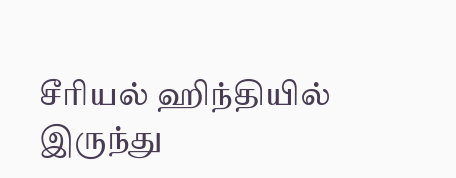சீரியல் ஹிந்தியில் இருந்து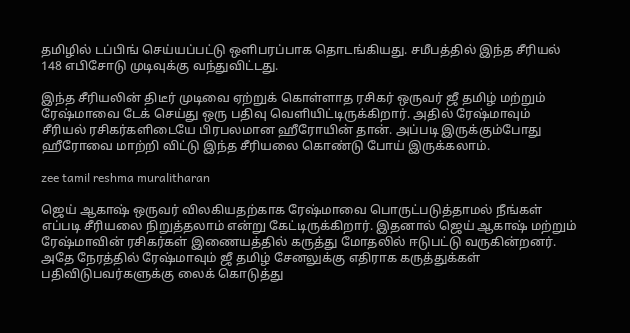தமிழில் டப்பிங் செய்யப்பட்டு ஒளிபரப்பாக தொடங்கியது. சமீபத்தில் இந்த சீரியல் 148 எபிசோடு முடிவுக்கு வந்துவிட்டது.

இந்த சீரியலின் திடீர் முடிவை ஏற்றுக் கொள்ளாத ரசிகர் ஒருவர் ஜீ தமிழ் மற்றும் ரேஷ்மாவை டேக் செய்து ஒரு பதிவு வெளியிட்டிருக்கிறார். அதில் ரேஷ்மாவும் சீரியல் ரசிகர்களிடையே பிரபலமான ஹீரோயின் தான். அப்படி இருக்கும்போது ஹீரோவை மாற்றி விட்டு இந்த சீரியலை கொண்டு போய் இருக்கலாம்.

zee tamil reshma muralitharan

ஜெய் ஆகாஷ் ஒருவர் விலகியதற்காக ரேஷ்மாவை பொருட்படுத்தாமல் நீங்கள் எப்படி சீரியலை நிறுத்தலாம் என்று கேட்டிருக்கிறார். இதனால் ஜெய் ஆகாஷ் மற்றும் ரேஷ்மாவின் ரசிகர்கள் இணையத்தில் கருத்து மோதலில் ஈடுபட்டு வருகின்றனர். அதே நேரத்தில் ரேஷ்மாவும் ஜீ தமிழ் சேனலுக்கு எதிராக கருத்துக்கள் பதிவிடுபவர்களுக்கு லைக் கொடுத்து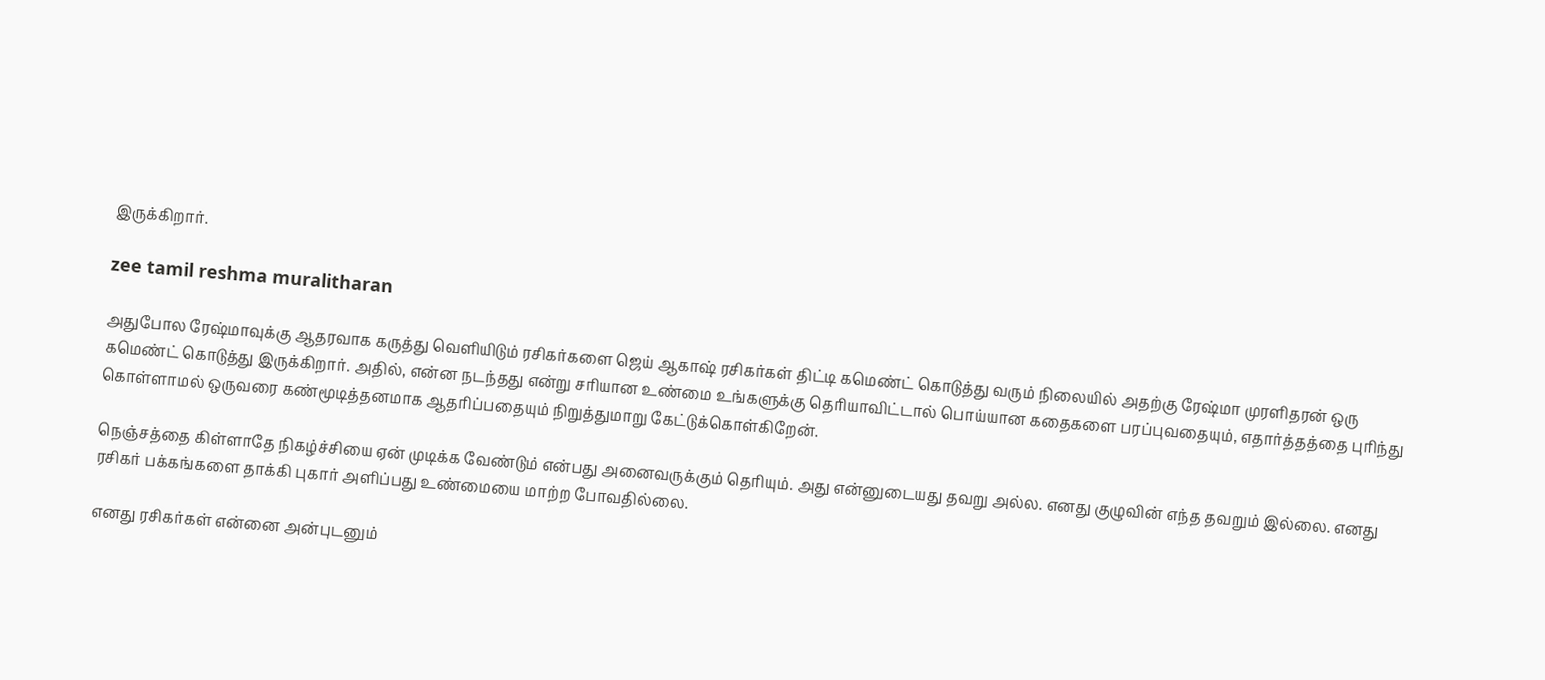இருக்கிறார்.

zee tamil reshma muralitharan

அதுபோல ரேஷ்மாவுக்கு ஆதரவாக கருத்து வெளியிடும் ரசிகர்களை ஜெய் ஆகாஷ் ரசிகர்கள் திட்டி கமெண்ட் கொடுத்து வரும் நிலையில் அதற்கு ரேஷ்மா முரளிதரன் ஒரு கமெண்ட் கொடுத்து இருக்கிறார். அதில், என்ன நடந்தது என்று சரியான உண்மை உங்களுக்கு தெரியாவிட்டால் பொய்யான கதைகளை பரப்புவதையும், எதார்த்தத்தை புரிந்து கொள்ளாமல் ஒருவரை கண்மூடித்தனமாக ஆதரிப்பதையும் நிறுத்துமாறு கேட்டுக்கொள்கிறேன்.

நெஞ்சத்தை கிள்ளாதே நிகழ்ச்சியை ஏன் முடிக்க வேண்டும் என்பது அனைவருக்கும் தெரியும். அது என்னுடையது தவறு அல்ல. எனது குழுவின் எந்த தவறும் இல்லை. எனது ரசிகர் பக்கங்களை தாக்கி புகார் அளிப்பது உண்மையை மாற்ற போவதில்லை.

எனது ரசிகர்கள் என்னை அன்புடனும்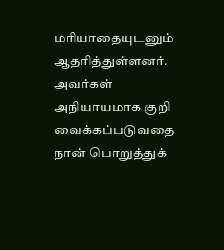மரியாதையுடனும் ஆதரித்துள்ளனர். அவர்கள் அநியாயமாக குறி வைக்கப்படுவதை நான் பொறுத்துக்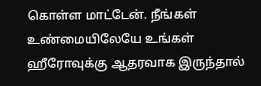கொள்ள மாட்டேன். நீங்கள் உண்மையிலேயே உங்கள் ஹீரோவுக்கு ஆதரவாக இருந்தால்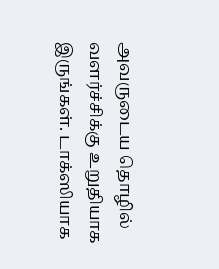அவருடைய தொழில் வளர்ச்சிக்கு உறுதியாக இருங்கள். டாக்ஸியாக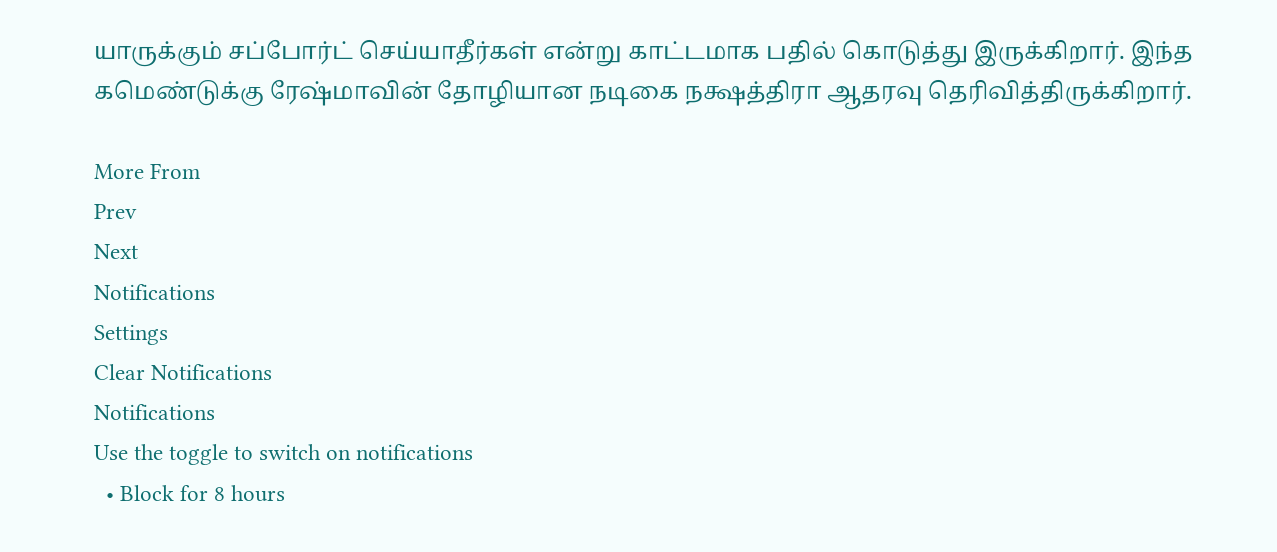யாருக்கும் சப்போர்ட் செய்யாதீர்கள் என்று காட்டமாக பதில் கொடுத்து இருக்கிறார். இந்த கமெண்டுக்கு ரேஷ்மாவின் தோழியான நடிகை நக்ஷத்திரா ஆதரவு தெரிவித்திருக்கிறார்.

More From
Prev
Next
Notifications
Settings
Clear Notifications
Notifications
Use the toggle to switch on notifications
  • Block for 8 hours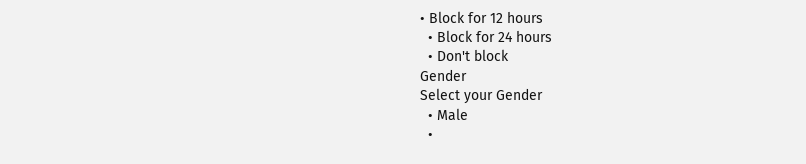• Block for 12 hours
  • Block for 24 hours
  • Don't block
Gender
Select your Gender
  • Male
  •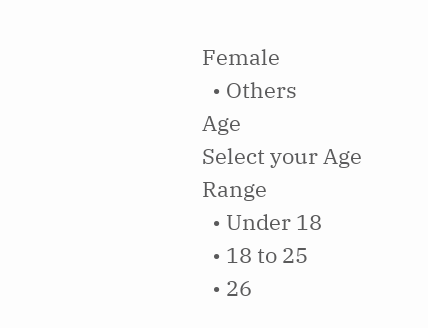Female
  • Others
Age
Select your Age Range
  • Under 18
  • 18 to 25
  • 26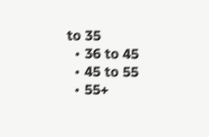to 35
  • 36 to 45
  • 45 to 55
  • 55+